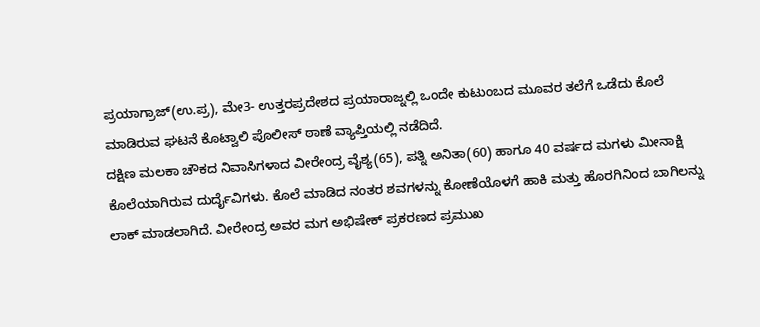ಪ್ರಯಾಗ್ರಾಜ್(ಉ.ಪ್ರ), ಮೇ3- ಉತ್ತರಪ್ರದೇಶದ ಪ್ರಯಾರಾಜ್ನಲ್ಲಿ ಒಂದೇ ಕುಟುಂಬದ ಮೂವರ ತಲೆಗೆ ಒಡೆದು ಕೊಲೆ ಮಾಡಿರುವ ಘಟನೆ ಕೊಟ್ವಾಲಿ ಪೊಲೀಸ್ ಠಾಣೆ ವ್ಯಾಪ್ತಿಯಲ್ಲಿ ನಡೆದಿದೆ.
ದಕ್ಷಿಣ ಮಲಕಾ ಚೌಕದ ನಿವಾಸಿಗಳಾದ ವೀರೇಂದ್ರ ವೈಶ್ಯ(65), ಪತ್ನಿ ಅನಿತಾ(60) ಹಾಗೂ 40 ವರ್ಷದ ಮಗಳು ಮೀನಾಕ್ಷಿ ಕೊಲೆಯಾಗಿರುವ ದುರ್ದೈವಿಗಳು. ಕೊಲೆ ಮಾಡಿದ ನಂತರ ಶವಗಳನ್ನು ಕೋಣೆಯೊಳಗೆ ಹಾಕಿ ಮತ್ತು ಹೊರಗಿನಿಂದ ಬಾಗಿಲನ್ನು ಲಾಕ್ ಮಾಡಲಾಗಿದೆ. ವೀರೇಂದ್ರ ಅವರ ಮಗ ಅಭಿಷೇಕ್ ಪ್ರಕರಣದ ಪ್ರಮುಖ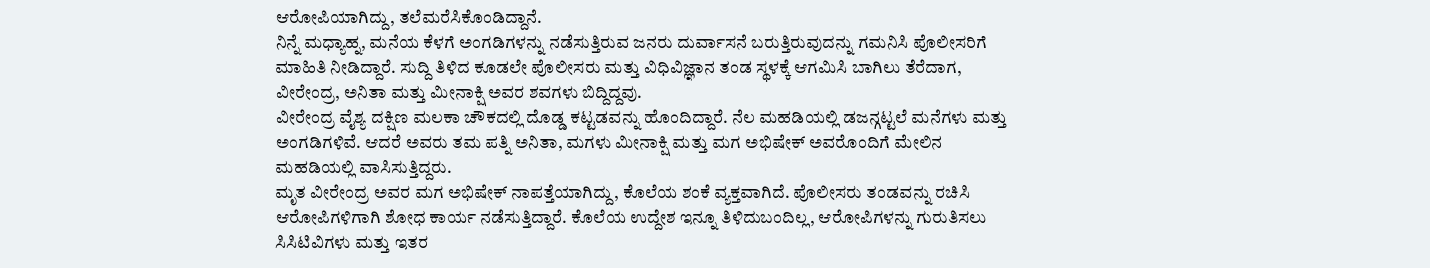ಆರೋಪಿಯಾಗಿದ್ದು, ತಲೆಮರೆಸಿಕೊಂಡಿದ್ದಾನೆ.
ನಿನ್ನೆ ಮಧ್ಯಾಹ್ನ, ಮನೆಯ ಕೆಳಗೆ ಅಂಗಡಿಗಳನ್ನು ನಡೆಸುತ್ತಿರುವ ಜನರು ದುರ್ವಾಸನೆ ಬರುತ್ತಿರುವುದನ್ನು ಗಮನಿಸಿ ಪೊಲೀಸರಿಗೆ ಮಾಹಿತಿ ನೀಡಿದ್ದಾರೆ. ಸುದ್ದಿ ತಿಳಿದ ಕೂಡಲೇ ಪೊಲೀಸರು ಮತ್ತು ವಿಧಿವಿಜ್ಞಾನ ತಂಡ ಸ್ಥಳಕ್ಕೆ ಆಗಮಿಸಿ ಬಾಗಿಲು ತೆರೆದಾಗ, ವೀರೇಂದ್ರ, ಅನಿತಾ ಮತ್ತು ಮೀನಾಕ್ಷಿ ಅವರ ಶವಗಳು ಬಿದ್ದಿದ್ದವು.
ವೀರೇಂದ್ರ ವೈಶ್ಯ ದಕ್ಷಿಣ ಮಲಕಾ ಚೌಕದಲ್ಲಿ ದೊಡ್ಡ ಕಟ್ಟಡವನ್ನು ಹೊಂದಿದ್ದಾರೆ. ನೆಲ ಮಹಡಿಯಲ್ಲಿ ಡಜನ್ಗಟ್ಟಲೆ ಮನೆಗಳು ಮತ್ತು ಅಂಗಡಿಗಳಿವೆ. ಆದರೆ ಅವರು ತಮ ಪತ್ನಿ ಅನಿತಾ, ಮಗಳು ಮೀನಾಕ್ಷಿ ಮತ್ತು ಮಗ ಅಭಿಷೇಕ್ ಅವರೊಂದಿಗೆ ಮೇಲಿನ ಮಹಡಿಯಲ್ಲಿ ವಾಸಿಸುತ್ತಿದ್ದರು.
ಮೃತ ವೀರೇಂದ್ರ ಅವರ ಮಗ ಅಭಿಷೇಕ್ ನಾಪತ್ತೆಯಾಗಿದ್ದು, ಕೊಲೆಯ ಶಂಕೆ ವ್ಯಕ್ತವಾಗಿದೆ. ಪೊಲೀಸರು ತಂಡವನ್ನು ರಚಿಸಿ ಆರೋಪಿಗಳಿಗಾಗಿ ಶೋಧ ಕಾರ್ಯ ನಡೆಸುತ್ತಿದ್ದಾರೆ. ಕೊಲೆಯ ಉದ್ದೇಶ ಇನ್ನೂ ತಿಳಿದುಬಂದಿಲ್ಲ, ಆರೋಪಿಗಳನ್ನು ಗುರುತಿಸಲು ಸಿಸಿಟಿವಿಗಳು ಮತ್ತು ಇತರ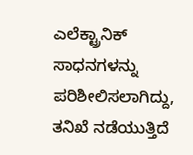ಎಲೆಕ್ಟ್ರಾನಿಕ್ ಸಾಧನಗಳನ್ನು ಪರಿಶೀಲಿಸಲಾಗಿದ್ದು, ತನಿಖೆ ನಡೆಯುತ್ತಿದೆ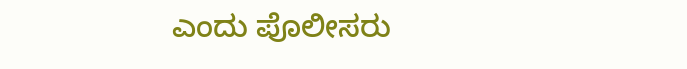ಎಂದು ಪೊಲೀಸರು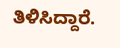ತಿಳಿಸಿದ್ದಾರೆ.